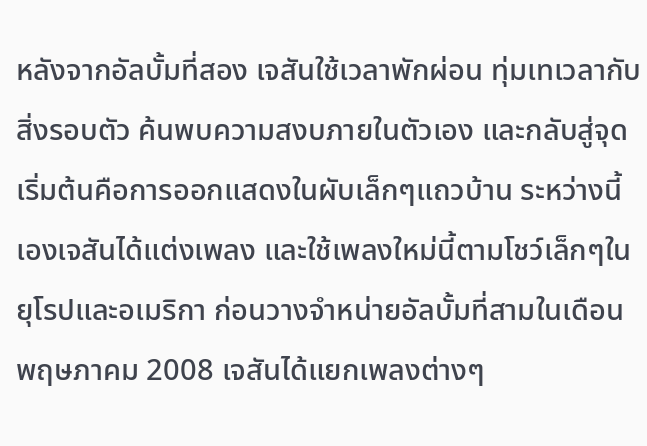หลังจากอัลบั้มที่สอง เจสันใช้เวลาพักผ่อน ทุ่มเทเวลากับสิ่งรอบตัว ค้นพบความสงบภายในตัวเอง และกลับสู่จุดเริ่มต้นคือการออกแสดงในผับเล็กๆแถวบ้าน ระหว่างนี้เองเจสันได้แต่งเพลง และใช้เพลงใหม่นี้ตามโชว์เล็กๆในยุโรปและอเมริกา ก่อนวางจำหน่ายอัลบั้มที่สามในเดือนพฤษภาคม 2008 เจสันได้แยกเพลงต่างๆ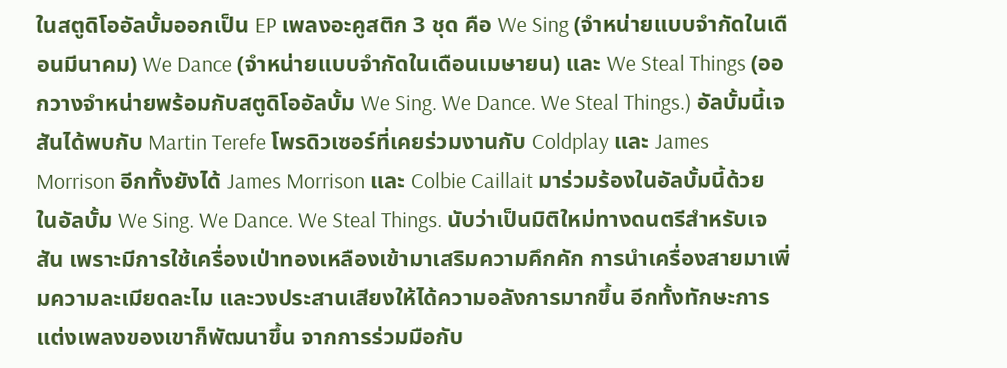ในสตูดิโออัลบั้มออกเป็น EP เพลงอะคูสติก 3 ชุด คือ We Sing (จำหน่ายแบบจำกัดในเดือนมีนาคม) We Dance (จำหน่ายแบบจำกัดในเดือนเมษายน) และ We Steal Things (ออกวางจำหน่ายพร้อมกับสตูดิโออัลบั้ม We Sing. We Dance. We Steal Things.) อัลบั้มนี้เจสันได้พบกับ Martin Terefe โพรดิวเซอร์ที่เคยร่วมงานกับ Coldplay และ James Morrison อีกทั้งยังได้ James Morrison และ Colbie Caillait มาร่วมร้องในอัลบั้มนี้ด้วย
ในอัลบั้ม We Sing. We Dance. We Steal Things. นับว่าเป็นมิติใหม่ทางดนตรีสำหรับเจสัน เพราะมีการใช้เครื่องเป่าทองเหลืองเข้ามาเสริมความคึกคัก การนำเครื่องสายมาเพิ่มความละเมียดละไม และวงประสานเสียงให้ได้ความอลังการมากขึ้น อีกทั้งทักษะการแต่งเพลงของเขาก็พัฒนาขึ้น จากการร่วมมือกับ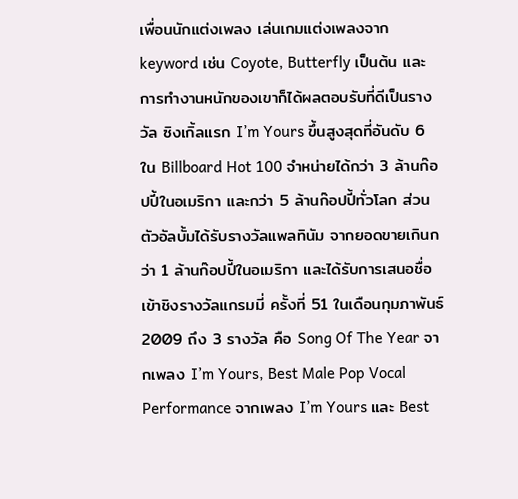เพื่อนนักแต่งเพลง เล่นเกมแต่งเพลงจาก keyword เช่น Coyote, Butterfly เป็นต้น และการทำงานหนักของเขาก็ได้ผลตอบรับที่ดีเป็นรางวัล ซิงเกิ้ลแรก I’m Yours ขึ้นสูงสุดที่อันดับ 6 ใน Billboard Hot 100 จำหน่ายได้กว่า 3 ล้านก๊อปปี้ในอเมริกา และกว่า 5 ล้านก๊อปปี้ทั่วโลก ส่วนตัวอัลบั้มได้รับรางวัลแพลทินัม จากยอดขายเกินกว่า 1 ล้านก๊อปปี้ในอเมริกา และได้รับการเสนอชื่อเข้าชิงรางวัลแกรมมี่ ครั้งที่ 51 ในเดือนกุมภาพันธ์ 2009 ถึง 3 รางวัล คือ Song Of The Year จากเพลง I’m Yours, Best Male Pop Vocal Performance จากเพลง I’m Yours และ Best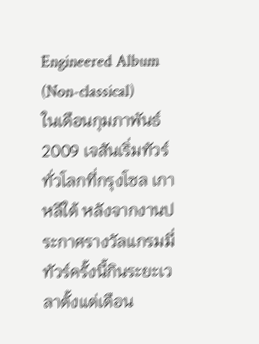Engineered Album (Non-classical)
ในเดือนกุมภาพันธ์ 2009 เจสันเริ่มทัวร์ทั่วโลกที่กรุงโซล เกาหลีใต้ หลังจากงานประกาศรางวัลแกรมมี่ ทัวร์ครั้งนี้กินระยะเวลาตั้งแต่เดือน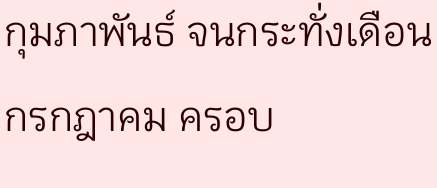กุมภาพันธ์ จนกระทั่งเดือนกรกฎาคม ครอบ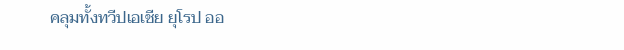คลุมทั้งทวีปเอเชีย ยุโรป ออ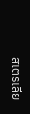สเตรเลีย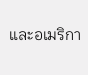และอเมริกา